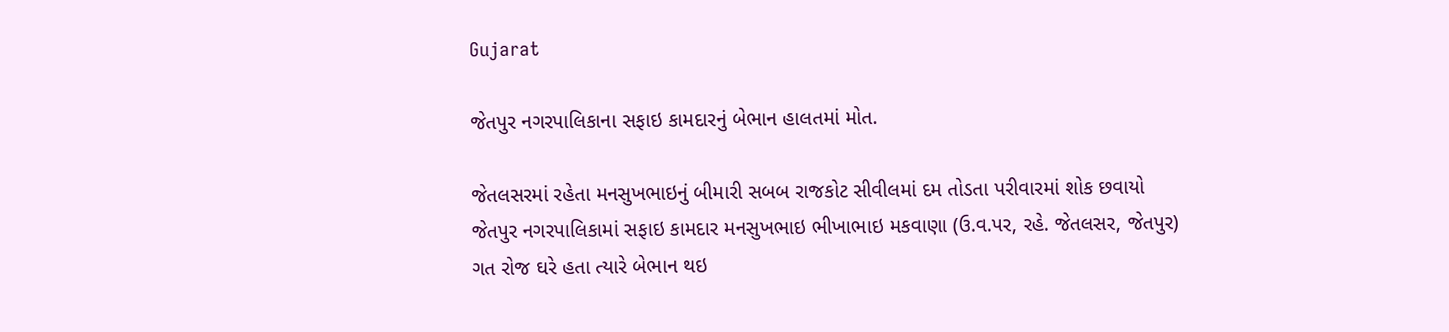Gujarat

જેતપુર નગરપાલિકાના સફાઇ કામદારનું બેભાન હાલતમાં મોત.

જેતલસરમાં રહેતા મનસુખભાઇનું બીમારી સબબ રાજકોટ સીવીલમાં દમ તોડતા પરીવારમાં શોક છવાયો
જેતપુર નગરપાલિકામાં સફાઇ કામદાર મનસુખભાઇ ભીખાભાઇ મકવાણા (ઉ.વ.પર, રહે. જેતલસર, જેતપુર) ગત રોજ ઘરે હતા ત્યારે બેભાન થઇ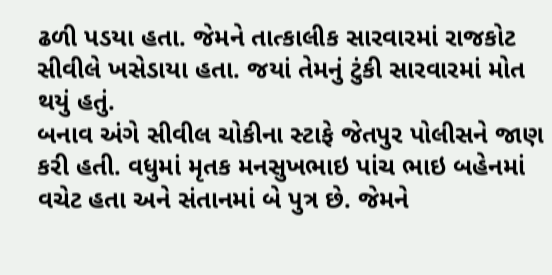ઢળી પડયા હતા. જેમને તાત્કાલીક સારવારમાં રાજકોટ સીવીલે ખસેડાયા હતા. જયાં તેમનું ટુંકી સારવારમાં મોત થયું હતું.
બનાવ અંગે સીવીલ ચોકીના સ્ટાફે જેતપુર પોલીસને જાણ કરી હતી. વધુમાં મૃતક મનસુખભાઇ પાંચ ભાઇ બહેનમાં વચેટ હતા અને સંતાનમાં બે પુત્ર છે. જેમને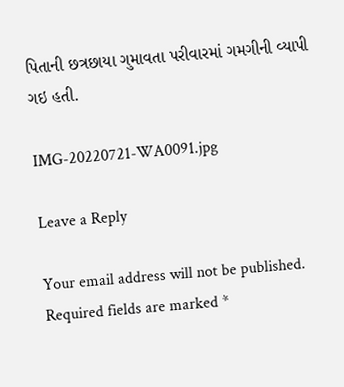પિતાની છત્રછાયા ગુમાવતા પરીવારમાં ગમગીની વ્યાપી ગઇ હતી.

IMG-20220721-WA0091.jpg

Leave a Reply

Your email address will not be published. Required fields are marked *